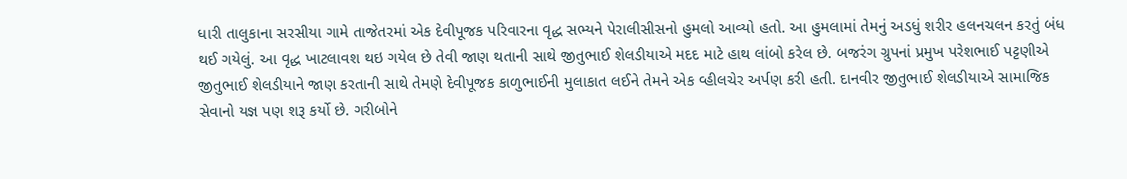ધારી તાલુકાના સરસીયા ગામે તાજેતરમાં એક દેવીપૂજક પરિવારના વૃદ્ધ સભ્યને પેરાલીસીસનો હુમલો આવ્યો હતો. આ હુમલામાં તેમનું અડધું શરીર હલનચલન કરતું બંધ થઈ ગયેલું. આ વૃદ્ધ ખાટલાવશ થઇ ગયેલ છે તેવી જાણ થતાની સાથે જીતુભાઈ શેલડીયાએ મદદ માટે હાથ લાંબો કરેલ છે. બજરંગ ગ્રુપનાં પ્રમુખ પરેશભાઈ પટ્ટણીએ જીતુભાઈ શેલડીયાને જાણ કરતાની સાથે તેમણે દેવીપૂજક કાળુભાઈની મુલાકાત લઈને તેમને એક વ્હીલચેર અર્પણ કરી હતી. દાનવીર જીતુભાઈ શેલડીયાએ સામાજિક સેવાનો યજ્ઞ પણ શરૂ કર્યો છે. ગરીબોને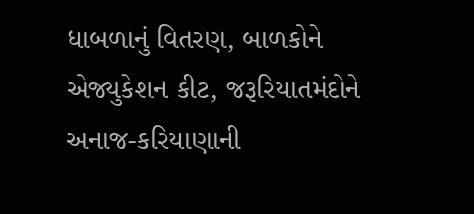ધાબળાનું વિતરણ, બાળકોને એજ્યુકેશન કીટ, જરૂરિયાતમંદોને અનાજ-કરિયાણાની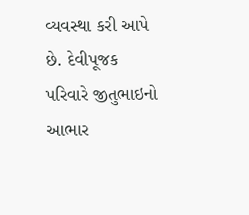વ્યવસ્થા કરી આપે છે. દેવીપૂજક પરિવારે જીતુભાઇનો આભાર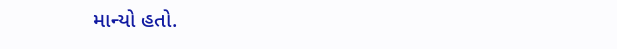માન્યો હતો.